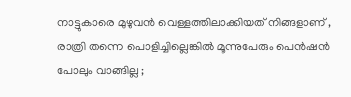നാട്ടുകാരെ മുഴുവൻ വെള്ളത്തിലാക്കിയത് നിങ്ങളാണ് , രാത്രി തന്നെ പൊളിച്ചില്ലെങ്കിൽ മൂന്നുപേരും പെൻഷൻ പോലും വാങ്ങില്ല ;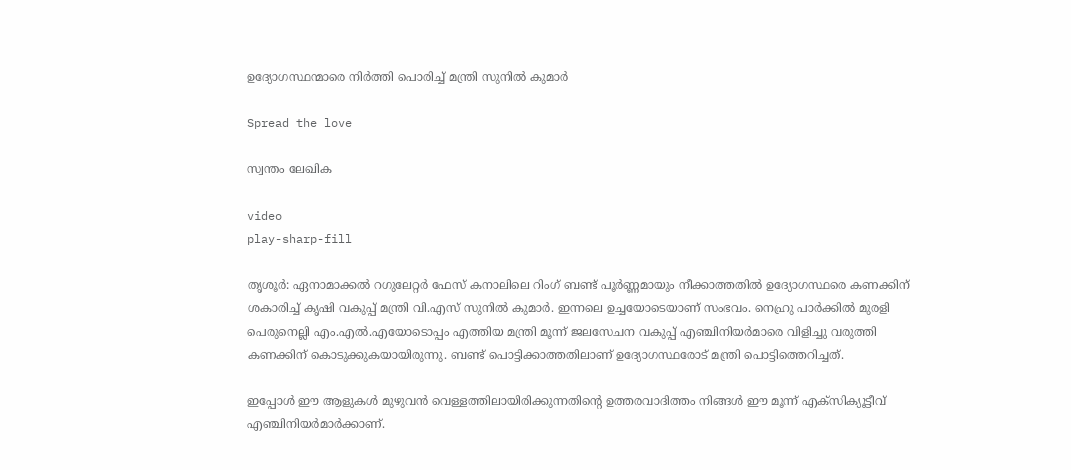ഉദ്യോഗസ്ഥന്മാരെ നിർത്തി പൊരിച്ച് മന്ത്രി സുനിൽ കുമാർ

Spread the love

സ്വന്തം ലേഖിക

video
play-sharp-fill

തൃശൂർ: ഏനാമാക്കൽ റഗുലേറ്റർ ഫേസ് കനാലിലെ റിംഗ് ബണ്ട് പൂർണ്ണമായും നീക്കാത്തതിൽ ഉദ്യോഗസ്ഥരെ കണക്കിന് ശകാരിച്ച് കൃഷി വകുപ്പ് മന്ത്രി വി.എസ് സുനിൽ കുമാർ. ഇന്നലെ ഉച്ചയോടെയാണ് സംഭവം. നെഹ്രു പാർക്കിൽ മുരളി പെരുനെല്ലി എം.എൽ.എയോടൊപ്പം എത്തിയ മന്ത്രി മൂന്ന് ജലസേചന വകുപ്പ് എഞ്ചിനിയർമാരെ വിളിച്ചു വരുത്തി കണക്കിന് കൊടുക്കുകയായിരുന്നു. ബണ്ട് പൊട്ടിക്കാത്തതിലാണ് ഉദ്യോഗസ്ഥരോട് മന്ത്രി പൊട്ടിത്തെറിച്ചത്.

ഇപ്പോൾ ഈ ആളുകൾ മുഴുവൻ വെള്ളത്തിലായിരിക്കുന്നതിന്റെ ഉത്തരവാദിത്തം നിങ്ങൾ ഈ മൂന്ന് എക്‌സിക്യൂട്ടീവ് എഞ്ചിനിയർമാർക്കാണ്.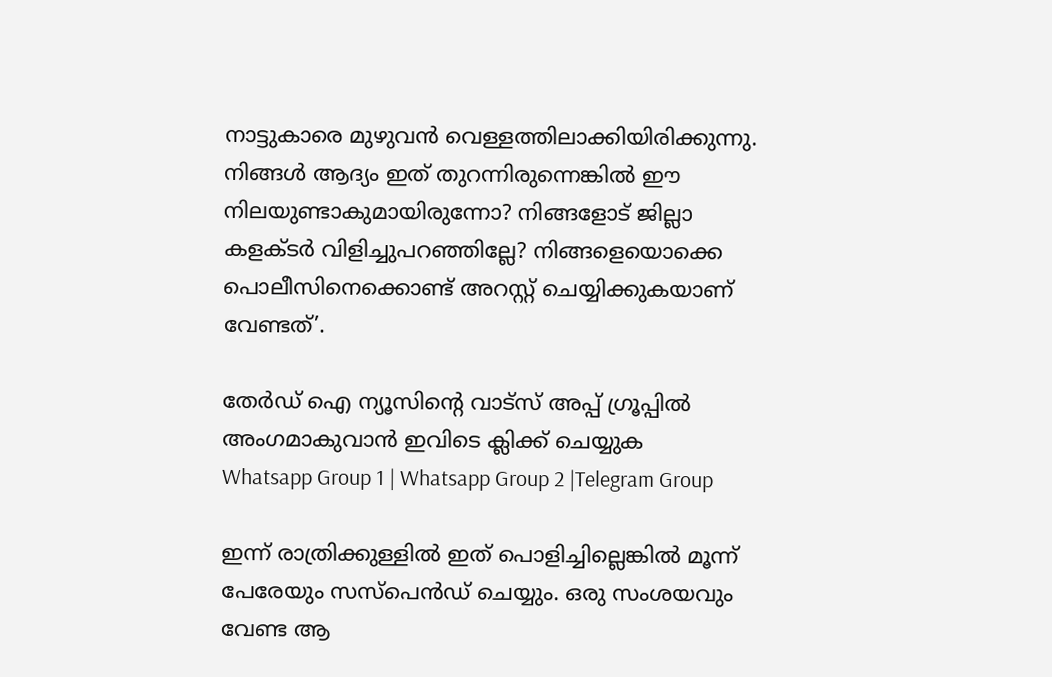നാട്ടുകാരെ മുഴുവൻ വെള്ളത്തിലാക്കിയിരിക്കുന്നു. നിങ്ങൾ ആദ്യം ഇത് തുറന്നിരുന്നെങ്കിൽ ഈ നിലയുണ്ടാകുമായിരുന്നോ? നിങ്ങളോട് ജില്ലാ കളക്ടർ വിളിച്ചുപറഞ്ഞില്ലേ? നിങ്ങളെയൊക്കെ പൊലീസിനെക്കൊണ്ട് അറസ്റ്റ് ചെയ്യിക്കുകയാണ് വേണ്ടത്’.

തേർഡ് ഐ ന്യൂസിന്റെ വാട്സ് അപ്പ് ഗ്രൂപ്പിൽ അംഗമാകുവാൻ ഇവിടെ ക്ലിക്ക് ചെയ്യുക
Whatsapp Group 1 | Whatsapp Group 2 |Telegram Group

ഇന്ന് രാത്രിക്കുള്ളിൽ ഇത് പൊളിച്ചില്ലെങ്കിൽ മൂന്ന് പേരേയും സസ്പെൻഡ് ചെയ്യും. ഒരു സംശയവും വേണ്ട ആ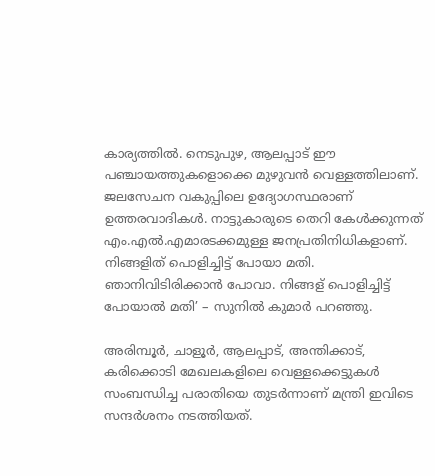കാര്യത്തിൽ. നെടുപുഴ, ആലപ്പാട് ഈ പഞ്ചായത്തുകളൊക്കെ മുഴുവൻ വെള്ളത്തിലാണ്. ജലസേചന വകുപ്പിലെ ഉദ്യോഗസ്ഥരാണ് ഉത്തരവാദികൾ. നാട്ടുകാരുടെ തെറി കേൾക്കുന്നത് എം.എൽ.എമാരടക്കമുള്ള ജനപ്രതിനിധികളാണ്. നിങ്ങളിത് പൊളിച്ചിട്ട് പോയാ മതി. ഞാനിവിടിരിക്കാൻ പോവാ. നിങ്ങള് പൊളിച്ചിട്ട് പോയാൽ മതി’ – സുനിൽ കുമാർ പറഞ്ഞു.

അരിമ്പൂർ, ചാളൂർ, ആലപ്പാട്, അന്തിക്കാട്, കരിക്കൊടി മേഖലകളിലെ വെള്ളക്കെട്ടുകൾ സംബന്ധിച്ച പരാതിയെ തുടർന്നാണ് മന്ത്രി ഇവിടെ സന്ദർശനം നടത്തിയത്.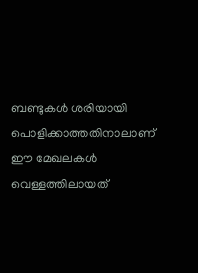ബണ്ടുകൾ ശരിയായി പൊളിക്കാത്തതിനാലാണ് ഈ മേഖലകൾ വെള്ളത്തിലായത്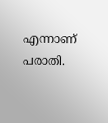എന്നാണ് പരാതി.